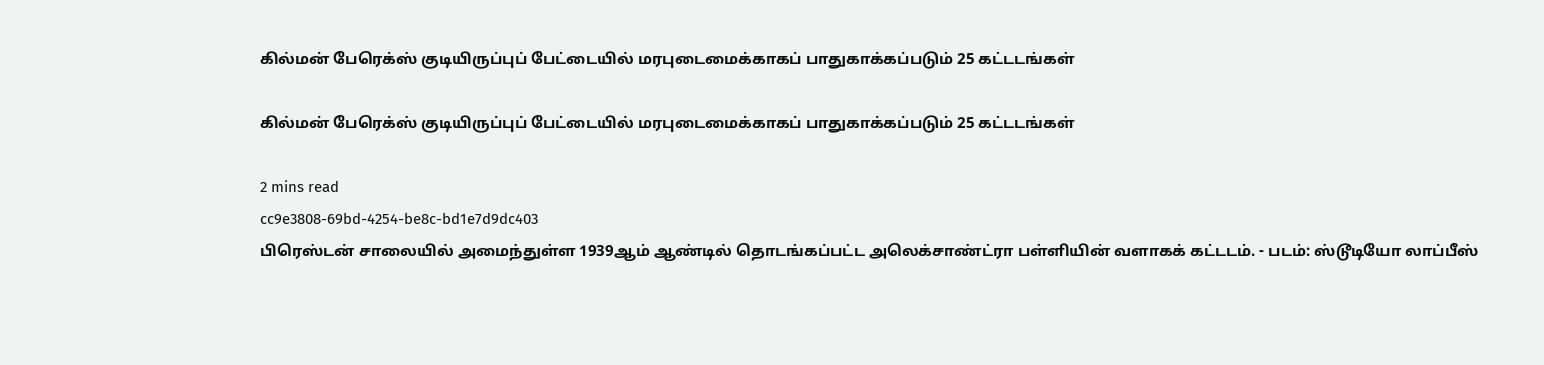கில்மன் பேரெக்ஸ் குடியிருப்புப் பேட்டையில் மரபுடைமைக்காகப் பாதுகாக்கப்படும் 25 கட்டடங்கள்

கில்மன் பேரெக்ஸ் குடியிருப்புப் பேட்டையில் மரபுடைமைக்காகப் பாதுகாக்கப்படும் 25 கட்டடங்கள்

2 mins read
cc9e3808-69bd-4254-be8c-bd1e7d9dc403
பிரெஸ்டன் சாலையில் அமைந்துள்ள 1939ஆம் ஆண்டில் தொடங்கப்பட்ட அலெக்சாண்ட்ரா பள்ளியின் வளாகக் கட்டடம். - படம்: ஸ்டூடியோ லாப்பீஸ்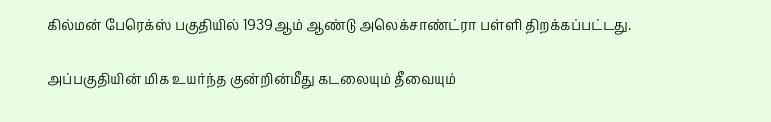கில்மன் பேரெக்ஸ் பகுதியில் 1939ஆம் ஆண்டு அலெக்சாண்ட்ரா பள்ளி திறக்கப்பட்டது.

அப்பகுதியின் மிக உயர்ந்த குன்றின்மீது கடலையும் தீவையும்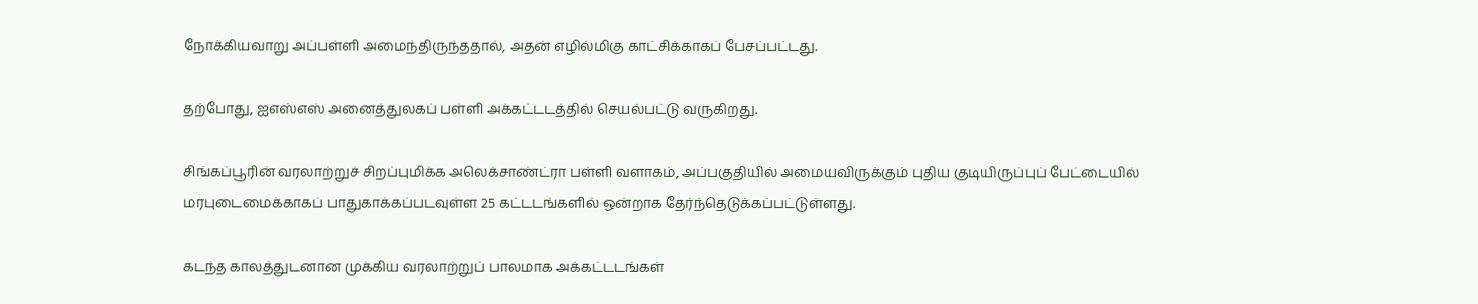நோக்கியவாறு அப்பள்ளி அமைந்திருந்ததால், அதன் எழில்மிகு காட்சிக்காகப் பேசப்பட்டது.

தற்போது, ஐஎஸ்எஸ் அனைத்துலகப் பள்ளி அக்கட்டடத்தில் செயல்பட்டு வருகிறது.

சிங்கப்பூரின் வரலாற்றுச் சிறப்புமிக்க அலெக்சாண்ட்ரா பள்ளி வளாகம், அப்பகுதியில் அமையவிருக்கும் புதிய குடியிருப்புப் பேட்டையில் மரபுடைமைக்காகப் பாதுகாக்கப்படவுள்ள 25 கட்டடங்களில் ஒன்றாக தேர்ந்தெடுக்கப்பட்டுள்ளது.

கடந்த காலத்துடனான முக்கிய வரலாற்றுப் பாலமாக அக்கட்டடங்கள்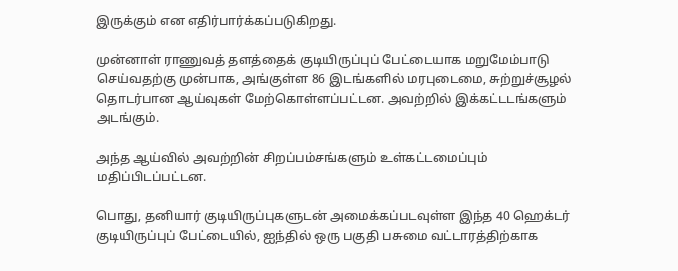இருக்கும் என எதிர்பார்க்கப்படுகிறது.

முன்னாள் ராணுவத் தளத்தைக் குடியிருப்புப் பேட்டையாக மறுமேம்பாடு செய்வதற்கு முன்பாக, அங்குள்ள 86 இடங்களில் மரபுடைமை, சுற்றுச்சூழல் தொடர்பான ஆய்வுகள் மேற்கொள்ளப்பட்டன. அவற்றில் இக்கட்டடங்களும் அடங்கும்.

அந்த ஆய்வில் அவற்றின் சிறப்பம்சங்களும் உள்கட்டமைப்பும் மதிப்பிடப்பட்டன.

பொது, தனியார் குடியிருப்புகளுடன் அமைக்கப்படவுள்ள இந்த 40 ஹெக்டர் குடியிருப்புப் பேட்டையில், ஐந்தில் ஒரு பகுதி பசுமை வட்டாரத்திற்காக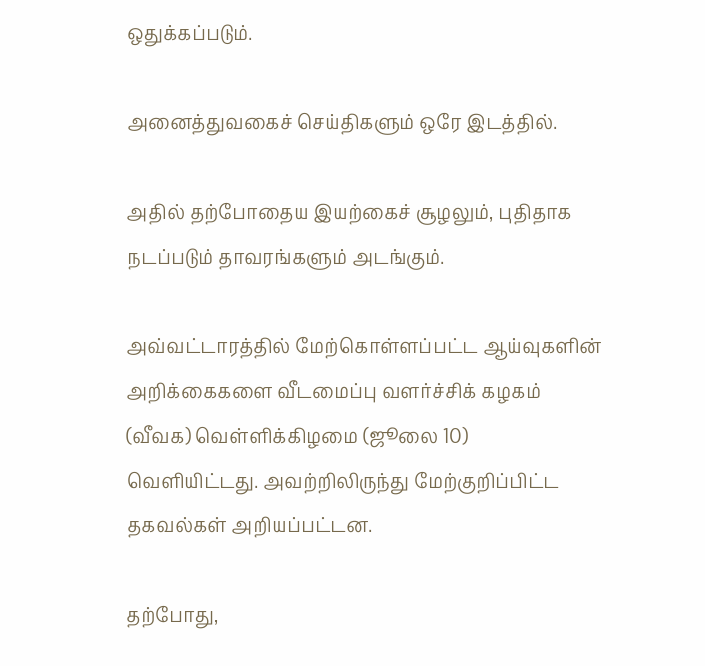ஒதுக்கப்படும்.

அனைத்துவகைச் செய்திகளும் ஒரே இடத்தில்.

அதில் தற்போதைய இயற்கைச் சூழலும், புதிதாக நடப்படும் தாவரங்களும் அடங்கும்.

அவ்வட்டாரத்தில் மேற்கொள்ளப்பட்ட ஆய்வுகளின் அறிக்கைகளை வீடமைப்பு வளர்ச்சிக் கழகம் (வீவக) வெள்ளிக்கிழமை (ஜூலை 10) வெளியிட்டது. அவற்றிலிருந்து மேற்குறிப்பிட்ட தகவல்கள் அறியப்பட்டன.

தற்போது,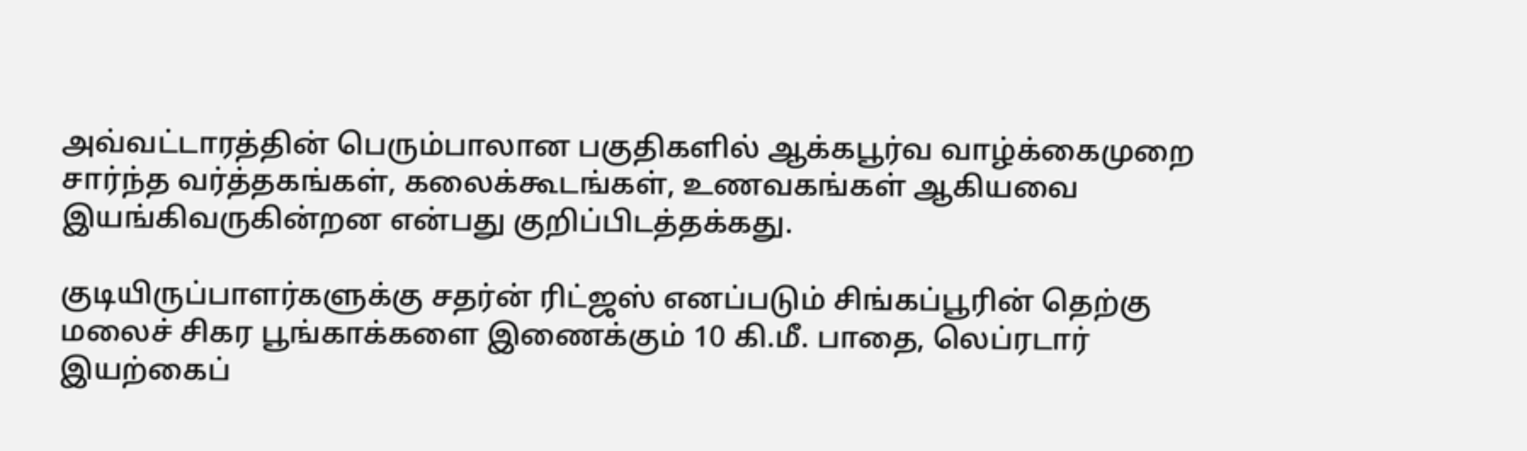அவ்வட்டாரத்தின் பெரும்பாலான பகுதிகளில் ஆக்கபூர்வ வாழ்க்கைமுறை சார்ந்த வர்த்தகங்கள், கலைக்கூடங்கள், உணவகங்கள் ஆகியவை இயங்கிவருகின்றன என்பது குறிப்பிடத்தக்கது.

குடியிருப்பாளர்களுக்கு சதர்ன் ரிட்ஜஸ் எனப்படும் சிங்கப்பூரின் தெற்கு மலைச் சிகர பூங்காக்களை இணைக்கும் 10 கி.மீ. பாதை, லெப்ரடார் இயற்கைப்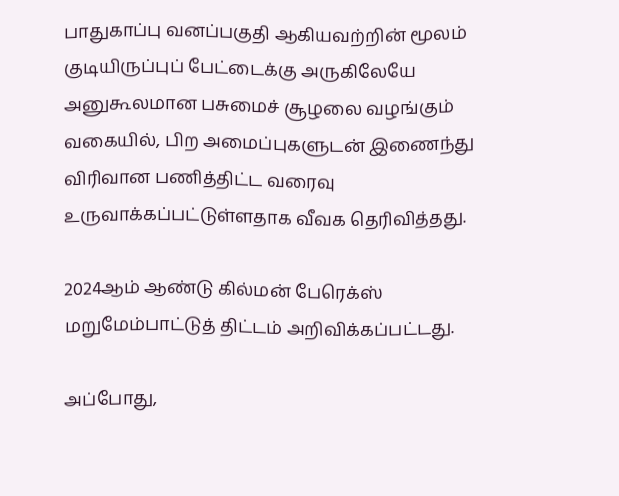பாதுகாப்பு வனப்பகுதி ஆகியவற்றின் மூலம் குடியிருப்புப் பேட்டைக்கு அருகிலேயே அனுகூலமான பசுமைச் சூழலை வழங்கும் வகையில், பிற அமைப்புகளுடன் இணைந்து விரிவான பணித்திட்ட வரைவு உருவாக்கப்பட்டுள்ளதாக வீவக தெரிவித்தது.

2024ஆம் ஆண்டு கில்மன் பேரெக்ஸ் மறுமேம்பாட்டுத் திட்டம் அறிவிக்கப்பட்டது.

அப்போது,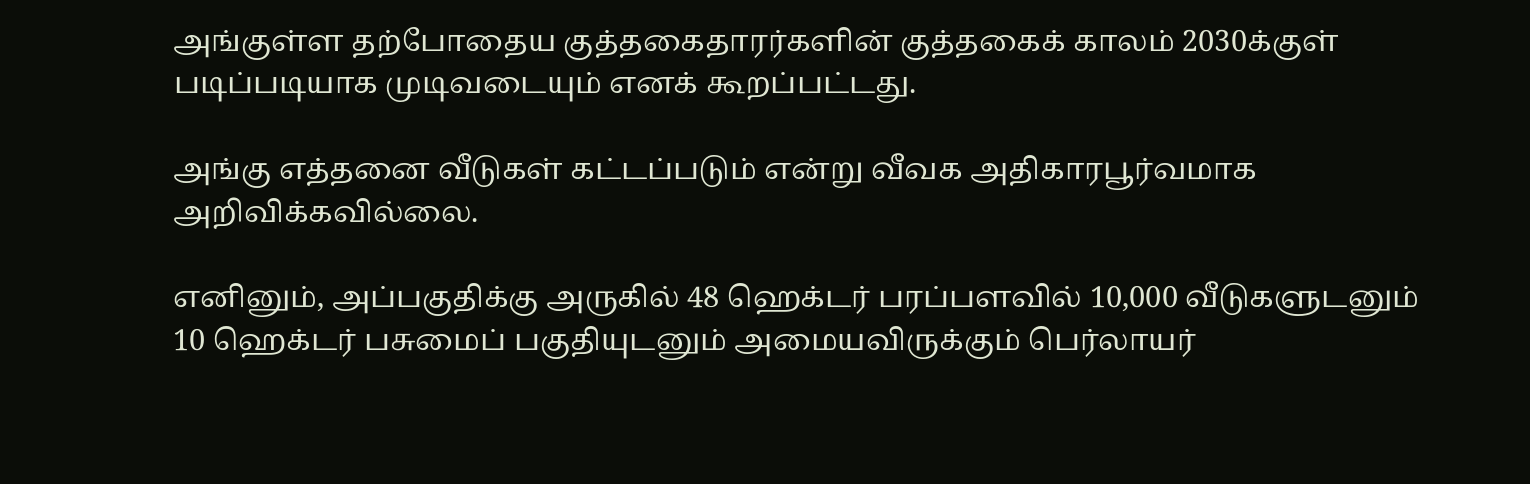அங்குள்ள தற்போதைய குத்தகைதாரர்களின் குத்தகைக் காலம் 2030க்குள் படிப்படியாக முடிவடையும் எனக் கூறப்பட்டது.

அங்கு எத்தனை வீடுகள் கட்டப்படும் என்று வீவக அதிகாரபூர்வமாக அறிவிக்கவில்லை.

எனினும், அப்பகுதிக்கு அருகில் 48 ஹெக்டர் பரப்பளவில் 10,000 வீடுகளுடனும் 10 ஹெக்டர் பசுமைப் பகுதியுடனும் அமையவிருக்கும் பெர்லாயர்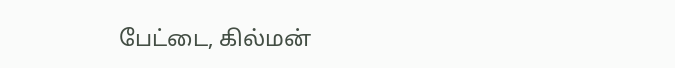பேட்டை, கில்மன்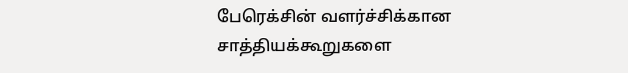பேரெக்சின் வளர்ச்சிக்கான சாத்தியக்கூறுகளை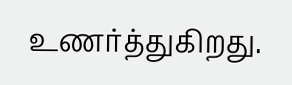உணர்த்துகிறது.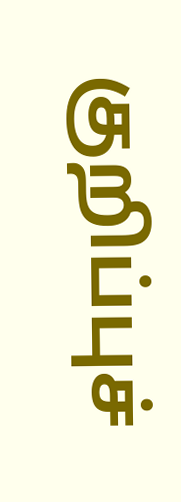குறிப்புச்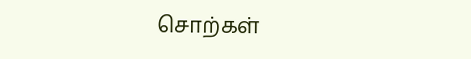சொற்கள்